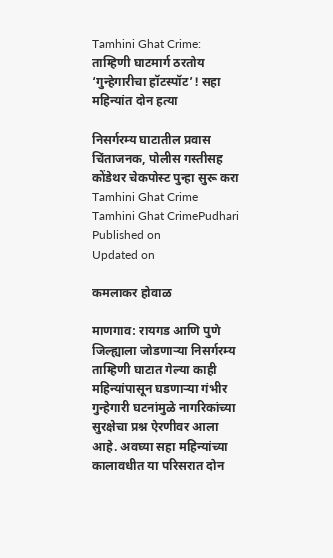Tamhini Ghat Crime: ताम्हिणी घाटमार्ग ठरतोय ‘गुन्हेगारीचा हॉटस्पॉट’! सहा महिन्यांत दोन हत्या

निसर्गरम्य घाटातील प्रवास चिंताजनक, पोलीस गस्तीसह कोंडेथर चेकपोस्ट पुन्हा सुरू करा
Tamhini Ghat Crime
Tamhini Ghat CrimePudhari
Published on
Updated on

कमलाकर होवाळ

माणगाव: रायगड आणि पुणे जिल्ह्याला जोडणाऱ्या निसर्गरम्य ताम्हिणी घाटात गेल्या काही महिन्यांपासून घडणाऱ्या गंभीर गुन्हेगारी घटनांमुळे नागरिकांच्या सुरक्षेचा प्रश्न ऐरणीवर आला आहे. अवघ्या सहा महिन्यांच्या कालावधीत या परिसरात दोन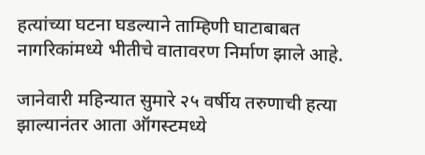हत्यांच्या घटना घडल्याने ताम्हिणी घाटाबाबत नागरिकांमध्ये भीतीचे वातावरण निर्माण झाले आहे.

जानेवारी महिन्यात सुमारे २५ वर्षीय तरुणाची हत्या झाल्यानंतर आता ऑगस्टमध्ये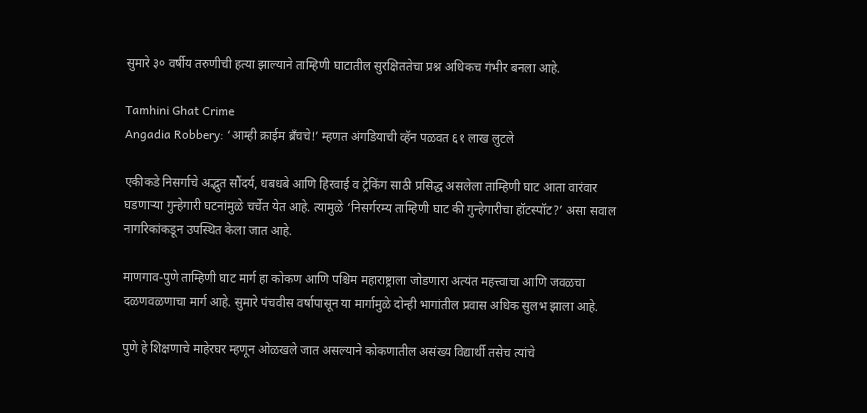सुमारे ३० वर्षीय तरुणीची हत्या झाल्याने ताम्हिणी घाटातील सुरक्षिततेचा प्रश्न अधिकच गंभीर बनला आहे.

Tamhini Ghat Crime
Angadia Robbery: ‘आम्ही क्राईम ब्रँचचे!’ म्हणत अंगडियाची व्हॅन पळवत ६१ लाख लुटले

एकीकडे निसर्गाचे अद्भुत सौंदर्य, धबधबे आणि हिरवाई व ट्रेकिंग साठी प्रसिद्ध असलेला ताम्हिणी घाट आता वारंवार घडणाऱ्या गुन्हेगारी घटनांमुळे चर्चेत येत आहे. त्यामुळे ‘निसर्गरम्य ताम्हिणी घाट की गुन्हेगारीचा हॉटस्पॉट?’ असा सवाल नागरिकांकडून उपस्थित केला जात आहे.

माणगाव-पुणे ताम्हिणी घाट मार्ग हा कोकण आणि पश्चिम महाराष्ट्राला जोडणारा अत्यंत महत्त्वाचा आणि जवळचा दळणवळणाचा मार्ग आहे. सुमारे पंचवीस वर्षापासून या मार्गामुळे दोन्ही भागांतील प्रवास अधिक सुलभ झाला आहे.

पुणे हे शिक्षणाचे माहेरघर म्हणून ओळखले जात असल्याने कोकणातील असंख्य विद्यार्थी तसेच त्यांचे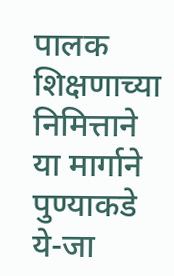पालक शिक्षणाच्या निमित्ताने या मार्गाने पुण्याकडे ये-जा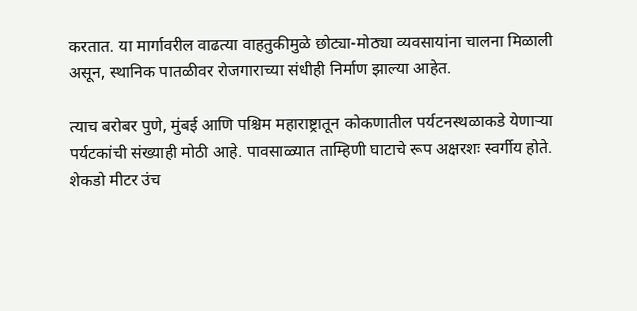करतात. या मार्गावरील वाढत्या वाहतुकीमुळे छोट्या-मोठ्या व्यवसायांना चालना मिळाली असून, स्थानिक पातळीवर रोजगाराच्या संधीही निर्माण झाल्या आहेत.

त्याच बरोबर पुणे, मुंबई आणि पश्चिम महाराष्ट्रातून कोकणातील पर्यटनस्थळाकडे येणाऱ्या पर्यटकांची संख्याही मोठी आहे. पावसाळ्यात ताम्हिणी घाटाचे रूप अक्षरशः स्वर्गीय होते. शेकडो मीटर उंच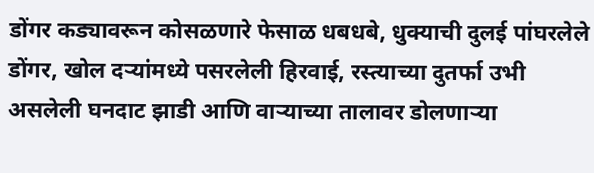डोंगर कड्यावरून कोसळणारे फेसाळ धबधबे, धुक्याची दुलई पांघरलेले डोंगर, खोल दऱ्यांमध्ये पसरलेली हिरवाई, रस्त्याच्या दुतर्फा उभी असलेली घनदाट झाडी आणि वाऱ्याच्या तालावर डोलणाऱ्या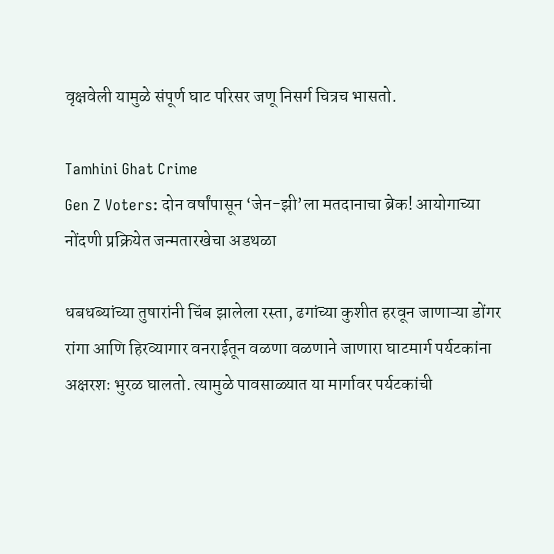वृक्षवेली यामुळे संपूर्ण घाट परिसर जणू निसर्ग चित्रच भासतो.

Tamhini Ghat Crime
Gen Z Voters: दोन वर्षांपासून ‘जेन-झी’ला मतदानाचा ब्रेक! आयोगाच्या नोंदणी प्रक्रियेत जन्मतारखेचा अडथळा

धबधब्यांच्या तुषारांनी चिंब झालेला रस्ता, ढगांच्या कुशीत हरवून जाणाऱ्या डोंगर रांगा आणि हिरव्यागार वनराईतून वळणा वळणाने जाणारा घाटमार्ग पर्यटकांना अक्षरशः भुरळ घालतो. त्यामुळे पावसाळ्यात या मार्गावर पर्यटकांची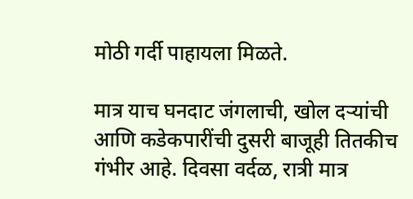मोठी गर्दी पाहायला मिळते.

मात्र याच घनदाट जंगलाची, खोल दऱ्यांची आणि कडेकपारींची दुसरी बाजूही तितकीच गंभीर आहे. दिवसा वर्दळ, रात्री मात्र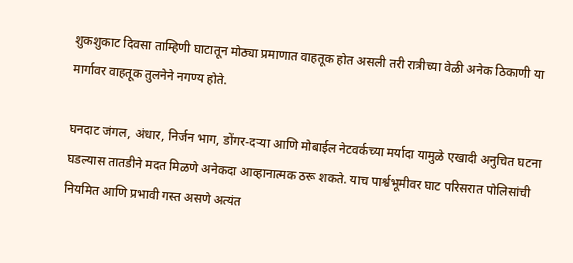शुकशुकाट दिवसा ताम्हिणी घाटातून मोठ्या प्रमाणात वाहतूक होत असली तरी रात्रीच्या वेळी अनेक ठिकाणी या मार्गावर वाहतूक तुलनेने नगण्य होते.

घनदाट जंगल, अंधार, निर्जन भाग, डोंगर-दऱ्या आणि मोबाईल नेटवर्कच्या मर्यादा यामुळे एखादी अनुचित घटना घडल्यास तातडीने मदत मिळणे अनेकदा आव्हानात्मक ठरू शकते. याच पार्श्वभूमीवर घाट परिसरात पोलिसांची नियमित आणि प्रभावी गस्त असणे अत्यंत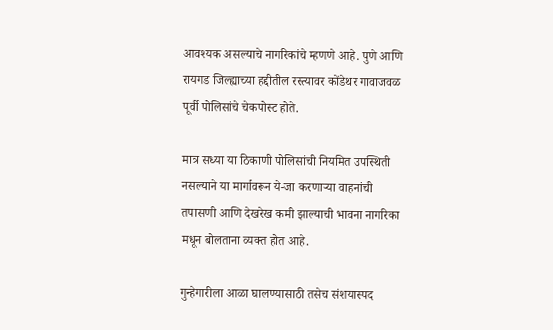आवश्यक असल्याचे नागरिकांचे म्हणणे आहे. पुणे आणि रायगड जिल्ह्याच्या हद्दीतील रस्त्यावर कोंडेथर गावाजवळ पूर्वी पोलिसांचे चेकपोस्ट होते.

मात्र सध्या या ठिकाणी पोलिसांची नियमित उपस्थिती नसल्याने या मार्गावरून ये-जा करणाऱ्या वाहनांची तपासणी आणि देखरेख कमी झाल्याची भावना नागरिका मधून बोलताना व्यक्त होत आहे.

गुन्हेगारीला आळा घालण्यासाठी तसेच संशयास्पद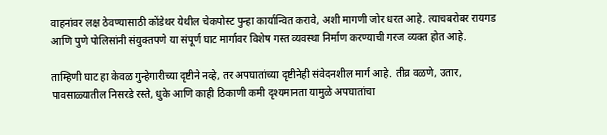वाहनांवर लक्ष ठेवण्यासाठी कोंडेथर येथील चेकपोस्ट पुन्हा कार्यान्वित करावे, अशी मागणी जोर धरत आहे. त्याचबरोबर रायगड आणि पुणे पोलिसांनी संयुक्तपणे या संपूर्ण घाट मार्गावर विशेष गस्त व्यवस्था निर्माण करण्याची गरज व्यक्त होत आहे.

ताम्हिणी घाट हा केवळ गुन्हेगारीच्या दृष्टीने नव्हे, तर अपघातांच्या दृष्टीनेही संवेदनशील मार्ग आहे. तीव्र वळणे, उतार, पावसाळ्यातील निसरडे रस्ते, धुके आणि काही ठिकाणी कमी दृश्यमानता यामुळे अपघातांचा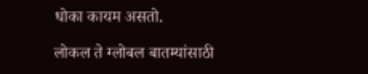धोका कायम असतो.

लोकल ते ग्लोबल बातम्यांसाठी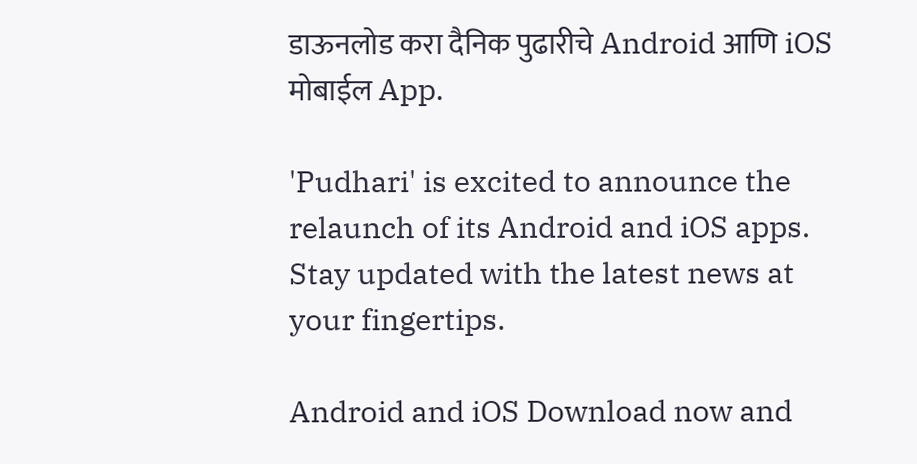डाऊनलोड करा दैनिक पुढारीचे Android आणि iOS मोबाईल App.

'Pudhari' is excited to announce the relaunch of its Android and iOS apps. Stay updated with the latest news at your fingertips.

Android and iOS Download now and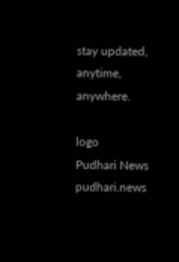stay updated, anytime, anywhere.

logo
Pudhari News
pudhari.news